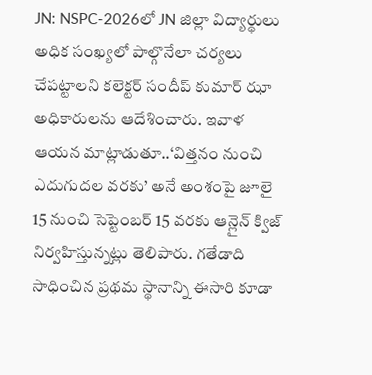JN: NSPC-2026లో JN జిల్లా విద్యార్థులు అధిక సంఖ్యలో పాల్గొనేలా చర్యలు చేపట్టాలని కలెక్టర్ సందీప్ కుమార్ ఝా అధికారులను ఆదేశించారు. ఇవాళ ఆయన మాట్లాడుతూ..‘విత్తనం నుంచి ఎదుగుదల వరకు’ అనే అంశంపై జూలై 15 నుంచి సెప్టెంబర్ 15 వరకు ఆన్లైన్ క్విజ్ నిర్వహిస్తున్నట్లు తెలిపారు. గతేడాది సాధించిన ప్రథమ స్థానాన్ని ఈసారి కూడా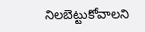నిలబెట్టుకోవాలని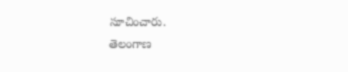సూచించారు.
తెలంగాణ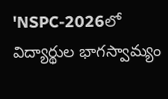'NSPC-2026లో విద్యార్థుల భాగస్వామ్యం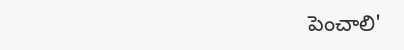పెంచాలి'